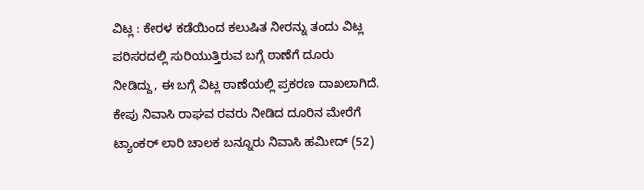ವಿಟ್ಲ : ಕೇರಳ ಕಡೆಯಿಂದ ಕಲುಷಿತ ನೀರನ್ನು ತಂದು ವಿಟ್ಲ ಪರಿಸರದಲ್ಲಿ ಸುರಿಯುತ್ತಿರುವ ಬಗ್ಗೆ ಠಾಣೆಗೆ ದೂರು ನೀಡಿದ್ದು, ಈ ಬಗ್ಗೆ ವಿಟ್ಲ ಠಾಣೆಯಲ್ಲಿ ಪ್ರಕರಣ ದಾಖಲಾಗಿದೆ.
ಕೇಪು ನಿವಾಸಿ ರಾಘವ ರವರು ನೀಡಿದ ದೂರಿನ ಮೇರೆಗೆ ಟ್ಯಾಂಕರ್ ಲಾರಿ ಚಾಲಕ ಬನ್ನೂರು ನಿವಾಸಿ ಹಮೀದ್ (52)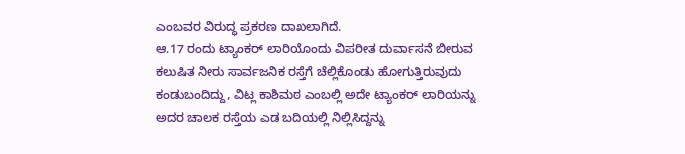ಎಂಬವರ ವಿರುದ್ಧ ಪ್ರಕರಣ ದಾಖಲಾಗಿದೆ.
ಆ.17 ರಂದು ಟ್ಯಾಂಕರ್ ಲಾರಿಯೊಂದು ವಿಪರೀತ ದುರ್ವಾಸನೆ ಬೀರುವ ಕಲುಷಿತ ನೀರು ಸಾರ್ವಜನಿಕ ರಸ್ತೆಗೆ ಚೆಲ್ಲಿಕೊಂಡು ಹೋಗುತ್ತಿರುವುದು ಕಂಡುಬಂದಿದ್ದು, ವಿಟ್ಲ ಕಾಶಿಮಠ ಎಂಬಲ್ಲಿ ಅದೇ ಟ್ಯಾಂಕರ್ ಲಾರಿಯನ್ನು ಅದರ ಚಾಲಕ ರಸ್ತೆಯ ಎಡ ಬದಿಯಲ್ಲಿ ನಿಲ್ಲಿಸಿದ್ದನ್ನು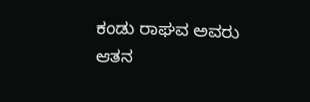ಕಂಡು ರಾಘವ ಅವರು ಆತನ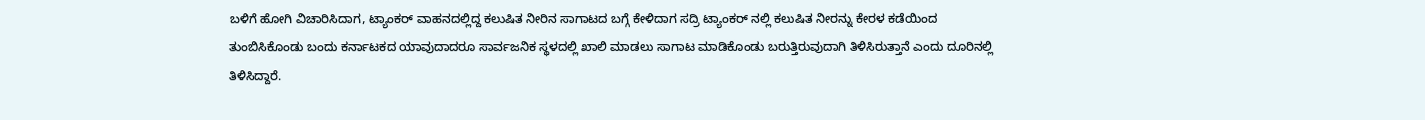ಬಳಿಗೆ ಹೋಗಿ ವಿಚಾರಿಸಿದಾಗ, ಟ್ಯಾಂಕರ್ ವಾಹನದಲ್ಲಿದ್ದ ಕಲುಷಿತ ನೀರಿನ ಸಾಗಾಟದ ಬಗ್ಗೆ ಕೇಳಿದಾಗ ಸದ್ರಿ ಟ್ಯಾಂಕರ್ ನಲ್ಲಿ ಕಲುಷಿತ ನೀರನ್ನು ಕೇರಳ ಕಡೆಯಿಂದ ತುಂಬಿಸಿಕೊಂಡು ಬಂದು ಕರ್ನಾಟಕದ ಯಾವುದಾದರೂ ಸಾರ್ವಜನಿಕ ಸ್ಥಳದಲ್ಲಿ ಖಾಲಿ ಮಾಡಲು ಸಾಗಾಟ ಮಾಡಿಕೊಂಡು ಬರುತ್ತಿರುವುದಾಗಿ ತಿಳಿಸಿರುತ್ತಾನೆ ಎಂದು ದೂರಿನಲ್ಲಿ ತಿಳಿಸಿದ್ದಾರೆ.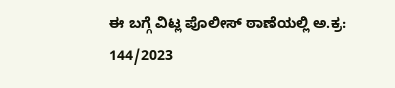ಈ ಬಗ್ಗೆ ವಿಟ್ಲ ಪೊಲೀಸ್ ಠಾಣೆಯಲ್ಲಿ ಅ.ಕ್ರ: 144/2023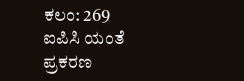ಕಲಂ: 269 ಐಪಿಸಿ ಯಂತೆ ಪ್ರಕರಣ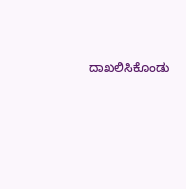ದಾಖಲಿಸಿಕೊಂಡು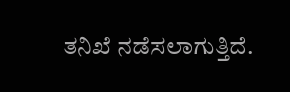ತನಿಖೆ ನಡೆಸಲಾಗುತ್ತಿದೆ.